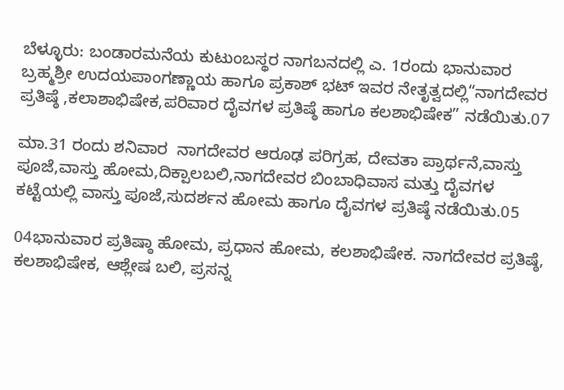ಬೆಳ್ಳೂರು: ಬಂಡಾರಮನೆಯ ಕುಟುಂಬಸ್ಥರ ನಾಗಬನದಲ್ಲಿ ಎ. 1ರಂದು ಭಾನುವಾರ ಬ್ರಹ್ಮಶ್ರೀ ಉದಯಪಾಂಗಣ್ಣಾಯ ಹಾಗೂ ಪ್ರಕಾಶ್ ಭಟ್ ಇವರ ನೇತೃತ್ವದಲ್ಲಿ“ನಾಗದೇವರ ಪ್ರತಿಷ್ಠೆ ,ಕಲಾಶಾಭಿಷೇಕ,ಪರಿವಾರ ದೈವಗಳ ಪ್ರತಿಷ್ಠೆ ಹಾಗೂ ಕಲಶಾಭಿಷೇಕ” ನಡೆಯಿತು.07

ಮಾ.31 ರಂದು ಶನಿವಾರ  ನಾಗದೇವರ ಆರೂಢ ಪರಿಗ್ರಹ, ದೇವತಾ ಪ್ರಾರ್ಥನೆ,ವಾಸ್ತು ಪೂಜೆ,ವಾಸ್ತು ಹೋಮ,ದಿಕ್ಪಾಲಬಲಿ,ನಾಗದೇವರ ಬಿಂಬಾಧಿವಾಸ ಮತ್ತು ದೈವಗಳ ಕಟ್ಟೆಯಲ್ಲಿ ವಾಸ್ತು ಪೂಜೆ,ಸುದರ್ಶನ ಹೋಮ ಹಾಗೂ ದೈವಗಳ ಪ್ರತಿಷ್ಠೆ ನಡೆಯಿತು.05

04ಭಾನುವಾರ ಪ್ರತಿಷ್ಠಾ ಹೋಮ, ಪ್ರಧಾನ ಹೋಮ, ಕಲಶಾಭಿಷೇಕ. ನಾಗದೇವರ ಪ್ರತಿಷ್ಠೆ, ಕಲಶಾಭಿಷೇಕ, ಆಶ್ಲೇಷ ಬಲಿ, ಪ್ರಸನ್ನ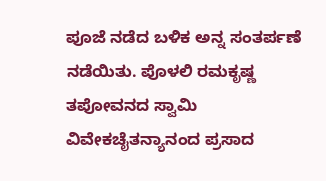ಪೂಜೆ ನಡೆದ ಬಳಿಕ ಅನ್ನ ಸಂತರ್ಪಣೆ ನಡೆಯಿತು. ಪೊಳಲಿ ರಮಕೃಷ್ಣ ತಪೋವನದ ಸ್ವಾಮಿ ವಿವೇಕಚೈತನ್ಯಾನಂದ ಪ್ರಸಾದ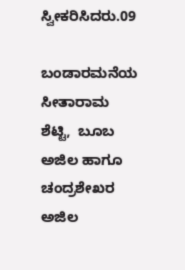ಸ್ವೀಕರಿಸಿದರು.09

ಬಂಡಾರಮನೆಯ ಸೀತಾರಾಮ ಶೆಟ್ಟಿ,  ಬೂಬ ಅಜಿಲ ಹಾಗೂ ಚಂದ್ರಶೇಖರ ಅಜಿಲ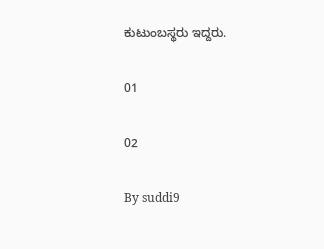ಕುಟುಂಬಸ್ಥರು ಇದ್ದರು.

01

02

By suddi9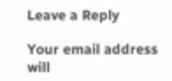Leave a Reply

Your email address will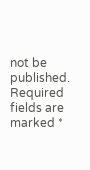not be published. Required fields are marked *